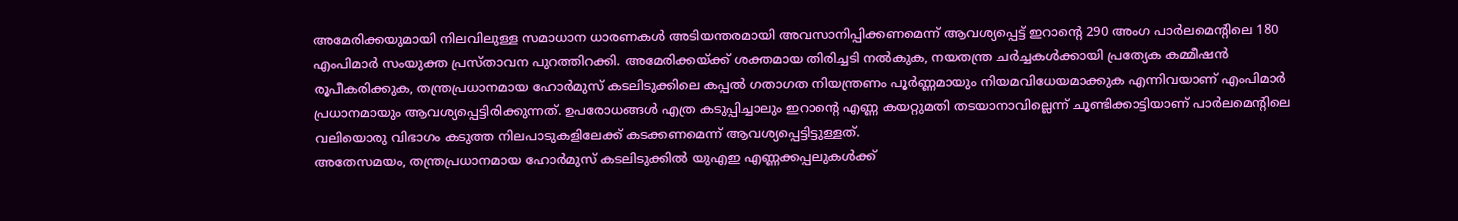അമേരിക്കയുമായി നിലവിലുള്ള സമാധാന ധാരണകൾ അടിയന്തരമായി അവസാനിപ്പിക്കണമെന്ന് ആവശ്യപ്പെട്ട് ഇറാന്റെ 290 അംഗ പാർലമെന്റിലെ 180 എംപിമാർ സംയുക്ത പ്രസ്താവന പുറത്തിറക്കി. അമേരിക്കയ്ക്ക് ശക്തമായ തിരിച്ചടി നൽകുക, നയതന്ത്ര ചർച്ചകൾക്കായി പ്രത്യേക കമ്മീഷൻ രൂപീകരിക്കുക, തന്ത്രപ്രധാനമായ ഹോർമുസ് കടലിടുക്കിലെ കപ്പൽ ഗതാഗത നിയന്ത്രണം പൂർണ്ണമായും നിയമവിധേയമാക്കുക എന്നിവയാണ് എംപിമാർ പ്രധാനമായും ആവശ്യപ്പെട്ടിരിക്കുന്നത്. ഉപരോധങ്ങൾ എത്ര കടുപ്പിച്ചാലും ഇറാന്റെ എണ്ണ കയറ്റുമതി തടയാനാവില്ലെന്ന് ചൂണ്ടിക്കാട്ടിയാണ് പാർലമെന്റിലെ വലിയൊരു വിഭാഗം കടുത്ത നിലപാടുകളിലേക്ക് കടക്കണമെന്ന് ആവശ്യപ്പെട്ടിട്ടുള്ളത്.
അതേസമയം, തന്ത്രപ്രധാനമായ ഹോർമുസ് കടലിടുക്കിൽ യുഎഇ എണ്ണക്കപ്പലുകൾക്ക്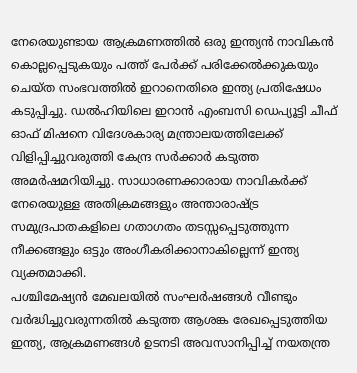നേരെയുണ്ടായ ആക്രമണത്തിൽ ഒരു ഇന്ത്യൻ നാവികൻ കൊല്ലപ്പെടുകയും പത്ത് പേർക്ക് പരിക്കേൽക്കുകയും ചെയ്ത സംഭവത്തിൽ ഇറാനെതിരെ ഇന്ത്യ പ്രതിഷേധം കടുപ്പിച്ചു. ഡൽഹിയിലെ ഇറാൻ എംബസി ഡെപ്യൂട്ടി ചീഫ് ഓഫ് മിഷനെ വിദേശകാര്യ മന്ത്രാലയത്തിലേക്ക് വിളിപ്പിച്ചുവരുത്തി കേന്ദ്ര സർക്കാർ കടുത്ത അമർഷമറിയിച്ചു. സാധാരണക്കാരായ നാവികർക്ക് നേരെയുള്ള അതിക്രമങ്ങളും അന്താരാഷ്ട്ര സമുദ്രപാതകളിലെ ഗതാഗതം തടസ്സപ്പെടുത്തുന്ന നീക്കങ്ങളും ഒട്ടും അംഗീകരിക്കാനാകില്ലെന്ന് ഇന്ത്യ വ്യക്തമാക്കി.
പശ്ചിമേഷ്യൻ മേഖലയിൽ സംഘർഷങ്ങൾ വീണ്ടും വർദ്ധിച്ചുവരുന്നതിൽ കടുത്ത ആശങ്ക രേഖപ്പെടുത്തിയ ഇന്ത്യ, ആക്രമണങ്ങൾ ഉടനടി അവസാനിപ്പിച്ച് നയതന്ത്ര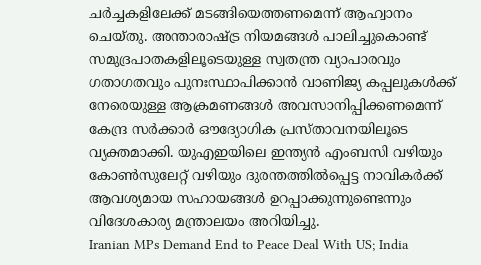ചർച്ചകളിലേക്ക് മടങ്ങിയെത്തണമെന്ന് ആഹ്വാനം ചെയ്തു. അന്താരാഷ്ട്ര നിയമങ്ങൾ പാലിച്ചുകൊണ്ട് സമുദ്രപാതകളിലൂടെയുള്ള സ്വതന്ത്ര വ്യാപാരവും ഗതാഗതവും പുനഃസ്ഥാപിക്കാൻ വാണിജ്യ കപ്പലുകൾക്ക് നേരെയുള്ള ആക്രമണങ്ങൾ അവസാനിപ്പിക്കണമെന്ന് കേന്ദ്ര സർക്കാർ ഔദ്യോഗിക പ്രസ്താവനയിലൂടെ വ്യക്തമാക്കി. യുഎഇയിലെ ഇന്ത്യൻ എംബസി വഴിയും കോൺസുലേറ്റ് വഴിയും ദുരന്തത്തിൽപ്പെട്ട നാവികർക്ക് ആവശ്യമായ സഹായങ്ങൾ ഉറപ്പാക്കുന്നുണ്ടെന്നും വിദേശകാര്യ മന്ത്രാലയം അറിയിച്ചു.
Iranian MPs Demand End to Peace Deal With US; India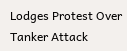Lodges Protest Over Tanker Attack